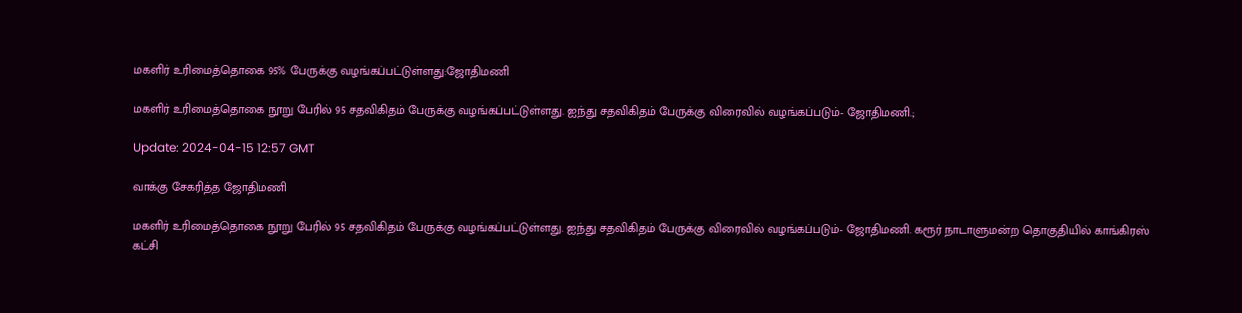மகளிர் உரிமைத்தொகை 95% பேருக்கு வழங்கப்பட்டுள்ளது:ஜோதிமணி

மகளிர் உரிமைத்தொகை நூறு பேரில் 95 சதவிகிதம் பேருக்கு வழங்கப்பட்டுள்ளது. ஐந்து சதவிகிதம் பேருக்கு விரைவில் வழங்கப்படும்- ஜோதிமணி.;

Update: 2024-04-15 12:57 GMT

வாக்கு சேகரித்த ஜோதிமணி

மகளிர் உரிமைத்தொகை நூறு பேரில் 95 சதவிகிதம் பேருக்கு வழங்கப்பட்டுள்ளது. ஐந்து சதவிகிதம் பேருக்கு விரைவில் வழங்கப்படும்- ஜோதிமணி. கரூர் நாடாளுமன்ற தொகுதியில் காங்கிரஸ் கட்சி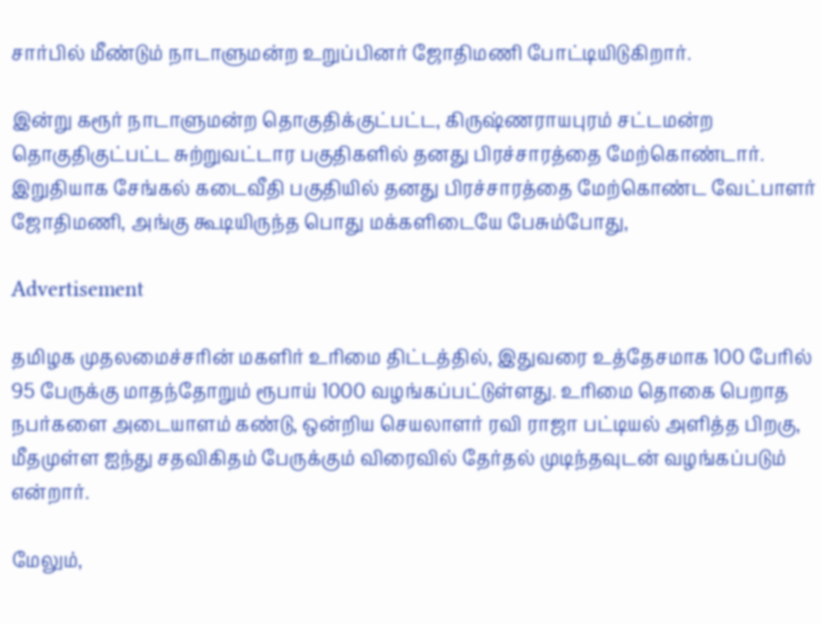சார்பில் மீண்டும் நாடாளுமன்ற உறுப்பினர் ஜோதிமணி போட்டியிடுகிறார்.

இன்று கரூர் நாடாளுமன்ற தொகுதிக்குட்பட்ட, கிருஷ்ணராயபுரம் சட்டமன்ற தொகுதிகுட்பட்ட சுற்றுவட்டார பகுதிகளில் தனது பிரச்சாரத்தை மேற்கொண்டார். இறுதியாக சேங்கல் கடைவீதி பகுதியில் தனது பிரச்சாரத்தை மேற்கொண்ட வேட்பாளர் ஜோதிமணி, அங்கு கூடியிருந்த பொது மக்களிடையே பேசும்போது,

Advertisement

தமிழக முதலமைச்சரின் மகளிர் உரிமை திட்டத்தில், இதுவரை உத்தேசமாக 100 பேரில் 95 பேருக்கு மாதந்தோறும் ரூபாய் 1000 வழங்கப்பட்டுள்ளது. உரிமை தொகை பெறாத நபர்களை அடையாளம் கண்டு, ஒன்றிய செயலாளர் ரவி ராஜா பட்டியல் அளித்த பிறகு, மீதமுள்ள ஐந்து சதவிகிதம் பேருக்கும் விரைவில் தேர்தல் முடிந்தவுடன் வழங்கப்படும் என்றார்.

மேலும்,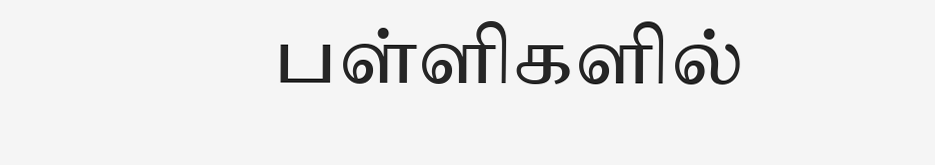பள்ளிகளில்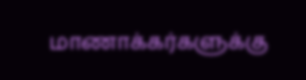மாணாக்கர்களுக்கு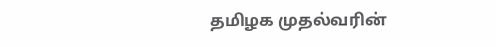தமிழக முதல்வரின்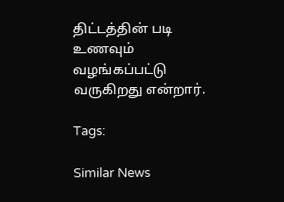திட்டத்தின் படி உணவும் வழங்கப்பட்டு வருகிறது என்றார்.

Tags:

Similar News